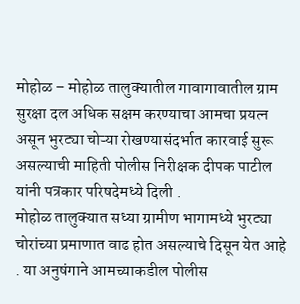मोहोळ – मोहोळ तालुक्यातील गावागावातील ग्राम सुरक्षा दल अधिक सक्षम करण्याचा आमचा प्रयत्न असून भुरट्या चोऱ्या रोखण्यासंदर्भात कारवाई सुरू असल्याची माहिती पोलीस निरीक्षक दीपक पाटील यांनी पत्रकार परिषदेमध्ये दिली .
मोहोळ तालुक्यात सध्या ग्रामीण भागामध्ये भुरट्या चोरांच्या प्रमाणात वाढ होत असल्याचे दिसून येत आहे . या अनुषंगाने आमच्याकडील पोलीस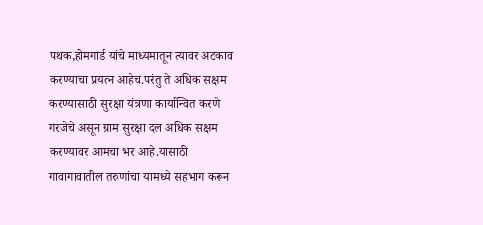पथक,होमगार्ड यांचे माध्यमातून त्यावर अटकाव करण्याचा प्रयत्न आहेच.परंतु ते अधिक सक्षम करण्यासाठी सुरक्षा यंत्रणा कार्यान्वित करणे गरजेचे असून ग्राम सुरक्षा दल अधिक सक्षम करण्यावर आमचा भर आहे.यासाठी गावागावातील तरुणांचा यामध्ये सहभाग करून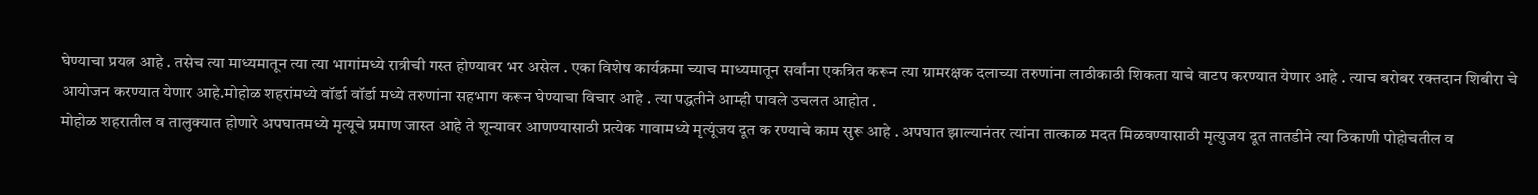घेण्याचा प्रयत्न आहे . तसेच त्या माध्यमातून त्या त्या भागांमध्ये रात्रीची गस्त होण्यावर भर असेल . एका विशेष कार्यक्रमा च्याच माध्यमातून सर्वांना एकत्रित करून त्या ग्रामरक्षक दलाच्या तरुणांना लाठीकाठी शिकता याचे वाटप करण्यात येणार आहे . त्याच बरोबर रक्तदान शिबीरा चे आयोजन करण्यात येणार आहे.मोहोळ शहरांमध्ये वॉर्डा वॉर्डा मध्ये तरुणांना सहभाग करून घेण्याचा विचार आहे . त्या पद्धतीने आम्ही पावले उचलत आहोत .
मोहोळ शहरातील व तालुक्यात होणारे अपघातमध्ये मृत्यूचे प्रमाण जास्त आहे ते शून्यावर आणण्यासाठी प्रत्येक गावामध्ये मृत्यूंजय दूत क रण्याचे काम सुरू आहे . अपघात झाल्यानंतर त्यांना तात्काळ मदत मिळवण्यासाठी मृत्युजय दूत तातडीने त्या ठिकाणी पोहोचतील व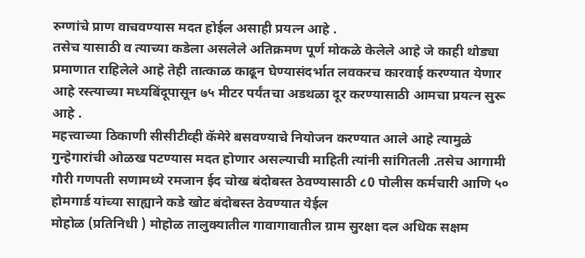रुग्णांचे प्राण वाचवण्यास मदत होईल असाही प्रयत्न आहे .
तसेच यासाठी व त्याच्या कडेला असलेले अतिक्रमण पूर्ण मोकळे केलेले आहे जे काही थोड्या प्रमाणात राहिलेले आहे तेही तात्काळ काढून घेण्यासंदर्भात लवकरच कारवाई करण्यात येणार आहे रस्त्याच्या मध्यबिंदूपासून ७५ मीटर पर्यंतचा अडथळा दूर करण्यासाठी आमचा प्रयत्न सुरू आहे .
महत्त्वाच्या ठिकाणी सीसीटीव्ही कॅमेरे बसवण्याचे नियोजन करण्यात आले आहे त्यामुळे गुन्हेगारांची ओळख पटण्यास मदत होणार असल्याची माहिती त्यांनी सांगितली .तसेच आगामी गौरी गणपती सणामध्ये रमजान ईद चोख बंदोबस्त ठेवण्यासाठी ८0 पोलीस कर्मचारी आणि ५० होमगार्ड यांच्या साह्याने कडे खोट बंदोबस्त ठेवण्यात येईल
मोहोळ (प्रतिनिधी ) मोहोळ तालुक्यातील गावागावातील ग्राम सुरक्षा दल अधिक सक्षम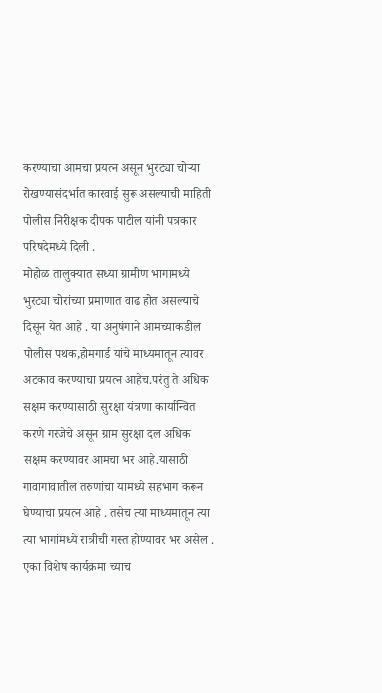करण्याचा आमचा प्रयत्न असून भुरट्या चोऱ्या रोखण्यासंदर्भात कारवाई सुरू असल्याची माहिती पोलीस निरीक्षक दीपक पाटील यांनी पत्रकार परिषदेमध्ये दिली .
मोहोळ तालुक्यात सध्या ग्रामीण भागामध्ये भुरट्या चोरांच्या प्रमाणात वाढ होत असल्याचे दिसून येत आहे . या अनुषंगाने आमच्याकडील पोलीस पथक,होमगार्ड यांचे माध्यमातून त्यावर अटकाव करण्याचा प्रयत्न आहेच.परंतु ते अधिक सक्षम करण्यासाठी सुरक्षा यंत्रणा कार्यान्वित करणे गरजेचे असून ग्राम सुरक्षा दल अधिक सक्षम करण्यावर आमचा भर आहे.यासाठी गावागावातील तरुणांचा यामध्ये सहभाग करून घेण्याचा प्रयत्न आहे . तसेच त्या माध्यमातून त्या त्या भागांमध्ये रात्रीची गस्त होण्यावर भर असेल . एका विशेष कार्यक्रमा च्याच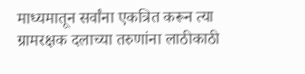माध्यमातून सर्वांना एकत्रित करून त्या ग्रामरक्षक दलाच्या तरुणांना लाठीकाठी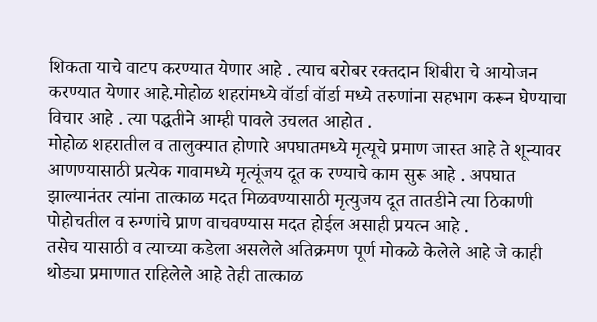शिकता याचे वाटप करण्यात येणार आहे . त्याच बरोबर रक्तदान शिबीरा चे आयोजन करण्यात येणार आहे.मोहोळ शहरांमध्ये वॉर्डा वॉर्डा मध्ये तरुणांना सहभाग करून घेण्याचा विचार आहे . त्या पद्धतीने आम्ही पावले उचलत आहोत .
मोहोळ शहरातील व तालुक्यात होणारे अपघातमध्ये मृत्यूचे प्रमाण जास्त आहे ते शून्यावर आणण्यासाठी प्रत्येक गावामध्ये मृत्यूंजय दूत क रण्याचे काम सुरू आहे . अपघात झाल्यानंतर त्यांना तात्काळ मदत मिळवण्यासाठी मृत्युजय दूत तातडीने त्या ठिकाणी पोहोचतील व रुग्णांचे प्राण वाचवण्यास मदत होईल असाही प्रयत्न आहे .
तसेच यासाठी व त्याच्या कडेला असलेले अतिक्रमण पूर्ण मोकळे केलेले आहे जे काही थोड्या प्रमाणात राहिलेले आहे तेही तात्काळ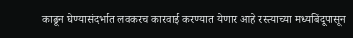काढून घेण्यासंदर्भात लवकरच कारवाई करण्यात येणार आहे रस्त्याच्या मध्यबिंदूपासून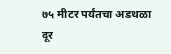७५ मीटर पर्यंतचा अडथळा दूर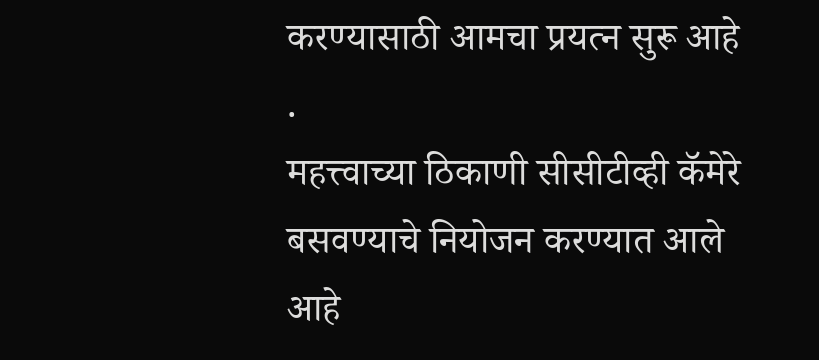करण्यासाठी आमचा प्रयत्न सुरू आहे .
महत्त्वाच्या ठिकाणी सीसीटीव्ही कॅमेरे बसवण्याचे नियोजन करण्यात आले आहे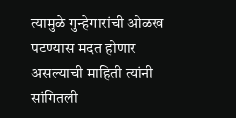त्यामुळे गुन्हेगारांची ओळख पटण्यास मदत होणार असल्याची माहिती त्यांनी सांगितली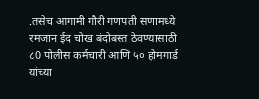.तसेच आगामी गौरी गणपती सणामध्ये रमजान ईद चोख बंदोबस्त ठेवण्यासाठी ८0 पोलीस कर्मचारी आणि ५० होमगार्ड यांच्या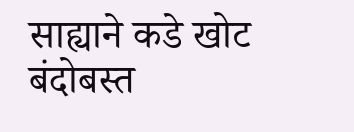साह्याने कडे खोट बंदोबस्त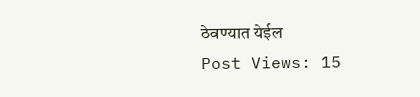ठेवण्यात येईल
Post Views: 15